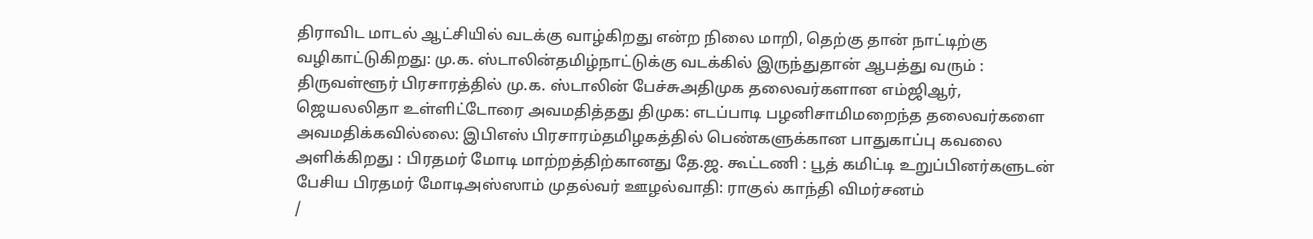திராவிட மாடல் ஆட்சியில் வடக்கு வாழ்கிறது என்ற நிலை மாறி, தெற்கு தான் நாட்டிற்கு வழிகாட்டுகிறது: மு.க. ஸ்டாலின்தமிழ்நாட்டுக்கு வடக்கில் இருந்துதான் ஆபத்து வரும் : திருவள்ளூர் பிரசாரத்தில் மு.க. ஸ்டாலின் பேச்சுஅதிமுக தலைவர்களான எம்ஜிஆர், ஜெயலலிதா உள்ளிட்டோரை அவமதித்தது திமுக: எடப்பாடி பழனிசாமிமறைந்த தலைவர்களை அவமதிக்கவில்லை: இபிஎஸ் பிரசாரம்தமிழகத்தில் பெண்களுக்கான பாதுகாப்பு கவலை அளிக்கிறது : பிரதமர் மோடி மாற்றத்திற்கானது தே.ஜ. கூட்டணி : பூத் கமிட்டி உறுப்பினர்களுடன் பேசிய பிரதமர் மோடிஅஸ்ஸாம் முதல்வர் ஊழல்வாதி: ராகுல் காந்தி விமர்சனம்
/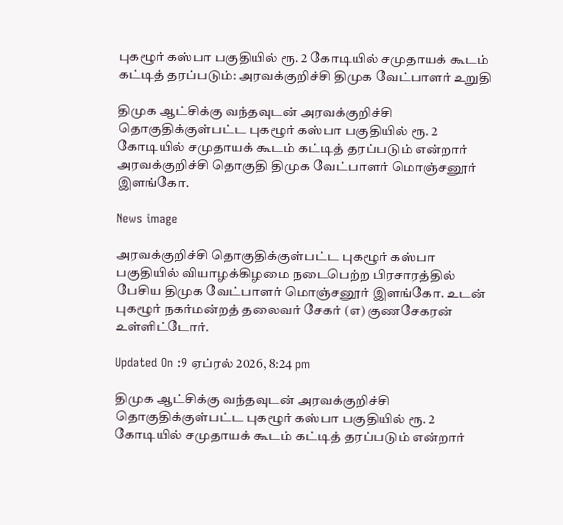புகழூர் கஸ்பா பகுதியில் ரூ. 2 கோடியில் சமுதாயக் கூடம் கட்டித் தரப்படும்: அரவக்குறிச்சி திமுக வேட்பாளர் உறுதி

திமுக ஆட்சிக்கு வந்தவுடன் அரவக்குறிச்சி தொகுதிக்குள்பட்ட புகழூர் கஸ்பா பகுதியில் ரூ. 2 கோடியில் சமுதாயக் கூடம் கட்டித் தரப்படும் என்றார் அரவக்குறிச்சி தொகுதி திமுக வேட்பாளர் மொஞ்சனூர் இளங்கோ.

News image

அரவக்குறிச்சி தொகுதிக்குள்பட்ட புகழூர் கஸ்பா பகுதியில் வியாழக்கிழமை நடைபெற்ற பிரசாரத்தில் பேசிய திமுக வேட்பாளர் மொஞ்சனூர் இளங்கோ. உடன் புகழூர் நகர்மன்றத் தலைவர் சேகர் (எ) குணசேகரன் உள்ளிட்டோர்.

Updated On :9 ஏப்ரல் 2026, 8:24 pm

திமுக ஆட்சிக்கு வந்தவுடன் அரவக்குறிச்சி தொகுதிக்குள்பட்ட புகழூர் கஸ்பா பகுதியில் ரூ. 2 கோடியில் சமுதாயக் கூடம் கட்டித் தரப்படும் என்றார்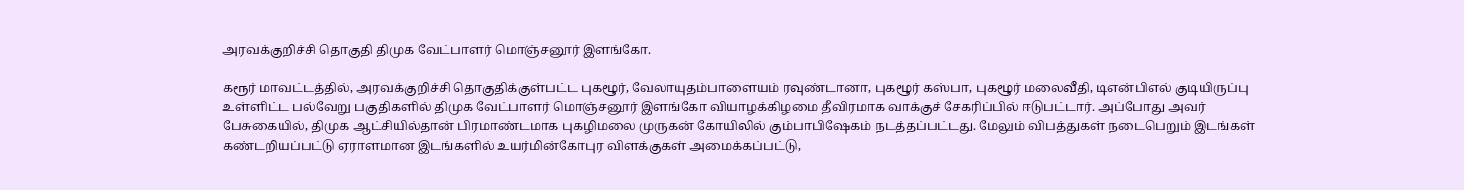அரவக்குறிச்சி தொகுதி திமுக வேட்பாளர் மொஞ்சனூர் இளங்கோ.

கரூர் மாவட்டத்தில், அரவக்குறிச்சி தொகுதிக்குள்பட்ட புகழூர், வேலாயுதம்பாளையம் ரவுண்டானா, புகழூர் கஸ்பா, புகழூர் மலைவீதி, டிஎன்பிஎல் குடியிருப்பு உள்ளிட்ட பல்வேறு பகுதிகளில் திமுக வேட்பாளர் மொஞ்சனூர் இளங்கோ வியாழக்கிழமை தீவிரமாக வாக்குச் சேகரிப்பில் ஈடுபட்டார். அப்போது அவர் பேசுகையில், திமுக ஆட்சியில்தான் பிரமாண்டமாக புகழிமலை முருகன் கோயிலில் கும்பாபிஷேகம் நடத்தப்பட்டது. மேலும் விபத்துகள் நடைபெறும் இடங்கள் கண்டறியப்பட்டு ஏராளமான இடங்களில் உயர்மின்கோபுர விளக்குகள் அமைக்கப்பட்டு,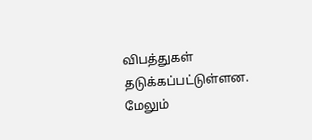விபத்துகள் தடுக்கப்பட்டுள்ளன. மேலும்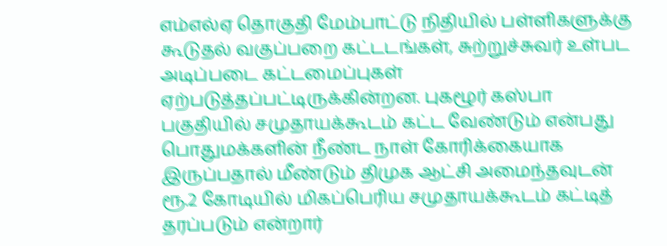எம்எல்ஏ தொகுதி மேம்பாட்டு நிதியில் பள்ளிகளுக்கு கூடுதல் வகுப்பறை கட்டடங்கள், சுற்றுச்சுவர் உள்பட அடிப்படை கட்டமைப்புகள் ஏற்படுத்தப்பட்டிருக்கின்றன. புகழூர் கஸ்பா பகுதியில் சமுதாயக்கூடம் கட்ட வேண்டும் என்பது பொதுமக்களின் நீண்ட நாள் கோரிக்கையாக இருப்பதால் மீண்டும் திமுக ஆட்சி அமைந்தவுடன் ரூ.2 கோடியில் மிகப்பெரிய சமுதாயக்கூடம் கட்டித் தரப்படும் என்றார்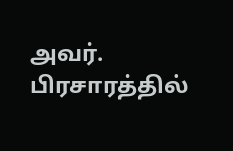அவர். பிரசாரத்தில்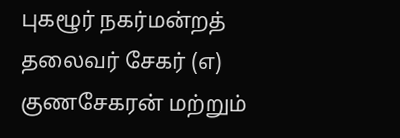புகழூர் நகர்மன்றத் தலைவர் சேகர் (எ) குணசேகரன் மற்றும்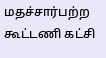மதச்சார்பற்ற கூட்டணி கட்சி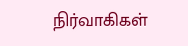நிர்வாகிகள்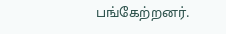பங்கேற்றனர்.